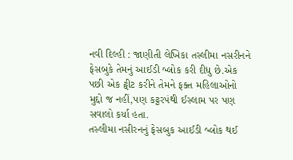નવી દિલ્હી : જાણીતી લેખિકા તસ્લીમા નસરીનને ફેસબુકે તેમનું આઈડી બ્લોક કરી દીધુ છે.એક પછી એક ટ્વીટ કરીને તેમને ફક્ત મહિલાઓનો મુદ્દો જ નહીં,પણ કટ્ટરપંથી ઈસ્લામ પર પણ સવાલો કર્યા હતા.
તસ્લીમા નસીરનનું ફેસબુક આઈડી બ્લોક થઈ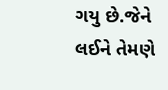ગયુ છે.જેને લઈને તેમણે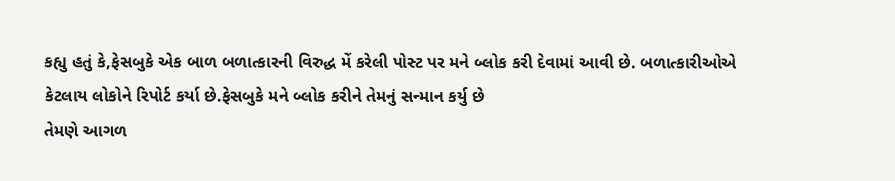કહ્યુ હતું કે,ફેસબુકે એક બાળ બળાત્કારની વિરુદ્ધ મેં કરેલી પોસ્ટ પર મને બ્લોક કરી દેવામાં આવી છે. બળાત્કારીઓએ કેટલાય લોકોને રિપોર્ટ કર્યા છે.ફેસબુકે મને બ્લોક કરીને તેમનું સન્માન કર્યુ છે
તેમણે આગળ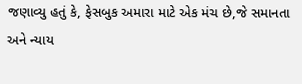જણાવ્યુ હતું કે, ફેસબુક અમારા માટે એક મંચ છે,જે સમાનતા અને ન્યાય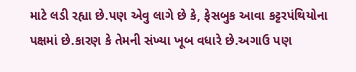માટે લડી રહ્યા છે.પણ એવુ લાગે છે કે, ફેસબુક આવા કટ્ટરપંથિયોના પક્ષમાં છે.કારણ કે તેમની સંખ્યા ખૂબ વધારે છે.અગાઉ પણ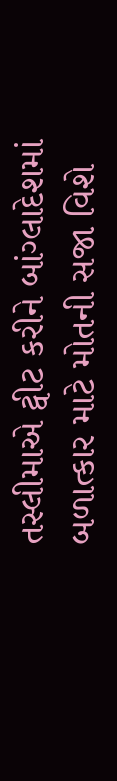તસ્લીમાએ ટ્વીટ કરીને બાંગ્લાદેશમાં બળાત્કાર માટે મોતની સજા વિશે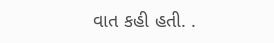વાત કહી હતી. .